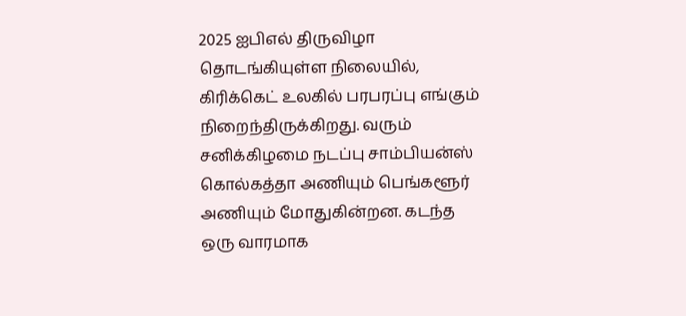2025 ஐபிஎல் திருவிழா தொடங்கியுள்ள நிலையில், கிரிக்கெட் உலகில் பரபரப்பு எங்கும் நிறைந்திருக்கிறது. வரும் சனிக்கிழமை நடப்பு சாம்பியன்ஸ் கொல்கத்தா அணியும் பெங்களூர் அணியும் மோதுகின்றன. கடந்த ஒரு வாரமாக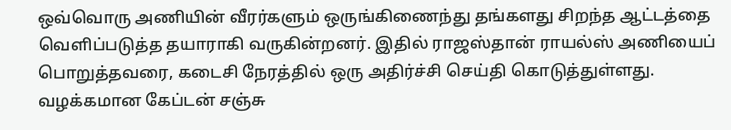ஒவ்வொரு அணியின் வீரர்களும் ஒருங்கிணைந்து தங்களது சிறந்த ஆட்டத்தை வெளிப்படுத்த தயாராகி வருகின்றனர். இதில் ராஜஸ்தான் ராயல்ஸ் அணியைப் பொறுத்தவரை, கடைசி நேரத்தில் ஒரு அதிர்ச்சி செய்தி கொடுத்துள்ளது. வழக்கமான கேப்டன் சஞ்சு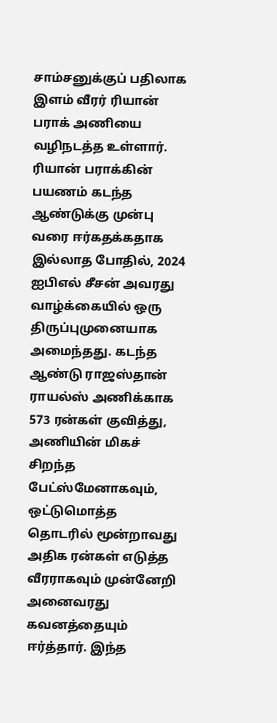சாம்சனுக்குப் பதிலாக இளம் வீரர் ரியான் பராக் அணியை வழிநடத்த உள்ளார்.
ரியான் பராக்கின் பயணம் கடந்த ஆண்டுக்கு முன்பு வரை ஈர்கதக்கதாக இல்லாத போதில், 2024 ஐபிஎல் சீசன் அவரது வாழ்க்கையில் ஒரு திருப்புமுனையாக அமைந்தது. கடந்த ஆண்டு ராஜஸ்தான் ராயல்ஸ் அணிக்காக 573 ரன்கள் குவித்து, அணியின் மிகச் சிறந்த பேட்ஸ்மேனாகவும், ஒட்டுமொத்த தொடரில் மூன்றாவது அதிக ரன்கள் எடுத்த வீரராகவும் முன்னேறி அனைவரது கவனத்தையும் ஈர்த்தார். இந்த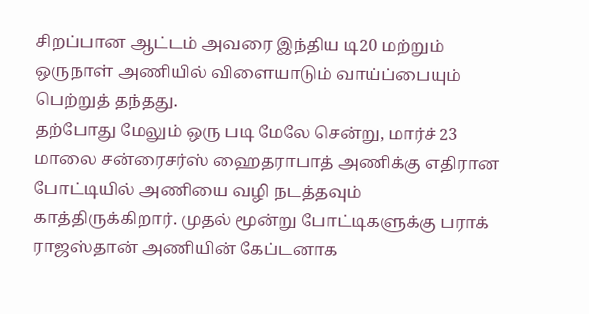சிறப்பான ஆட்டம் அவரை இந்திய டி20 மற்றும் ஒருநாள் அணியில் விளையாடும் வாய்ப்பையும் பெற்றுத் தந்தது.
தற்போது மேலும் ஒரு படி மேலே சென்று, மார்ச் 23 மாலை சன்ரைசர்ஸ் ஹைதராபாத் அணிக்கு எதிரான போட்டியில் அணியை வழி நடத்தவும் காத்திருக்கிறார். முதல் மூன்று போட்டிகளுக்கு பராக் ராஜஸ்தான் அணியின் கேப்டனாக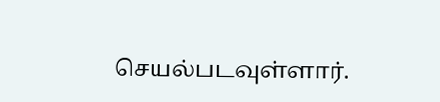செயல்படவுள்ளார்.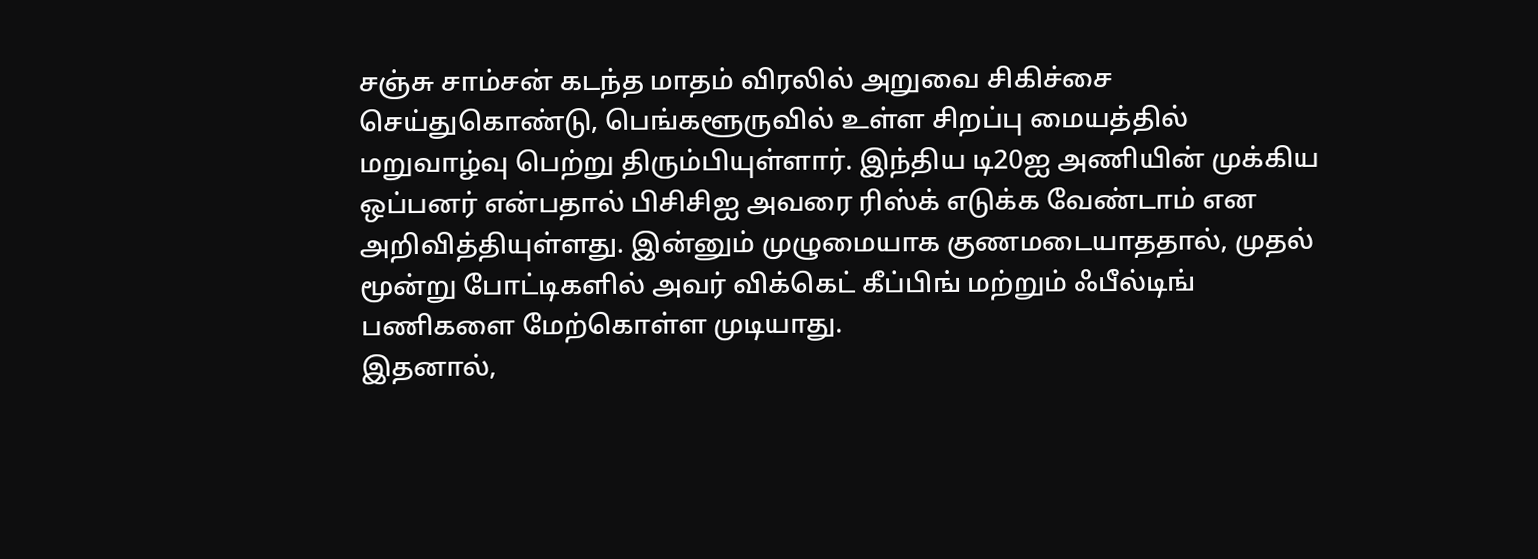சஞ்சு சாம்சன் கடந்த மாதம் விரலில் அறுவை சிகிச்சை செய்துகொண்டு, பெங்களூருவில் உள்ள சிறப்பு மையத்தில் மறுவாழ்வு பெற்று திரும்பியுள்ளார். இந்திய டி20ஐ அணியின் முக்கிய ஒப்பனர் என்பதால் பிசிசிஐ அவரை ரிஸ்க் எடுக்க வேண்டாம் என அறிவித்தியுள்ளது. இன்னும் முழுமையாக குணமடையாததால், முதல் மூன்று போட்டிகளில் அவர் விக்கெட் கீப்பிங் மற்றும் ஃபீல்டிங் பணிகளை மேற்கொள்ள முடியாது.
இதனால்,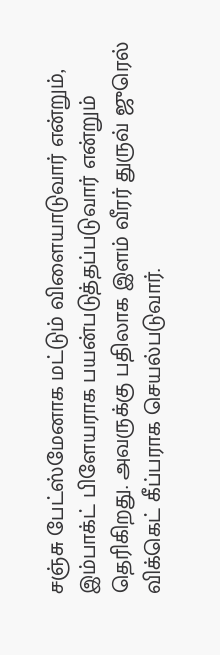சஞ்சு பேட்ஸ்மேனாக மட்டும் விளையாடுவார் என்றும், இம்பாக்ட் பிளேயராக பயன்படுத்தப்படுவார் என்றும் தெரிகிறது. அவருக்கு பதிலாக இளம் வீரர் துருவ் ஜுரெல் விக்கெட் கீப்பராக செயல்படுவார்.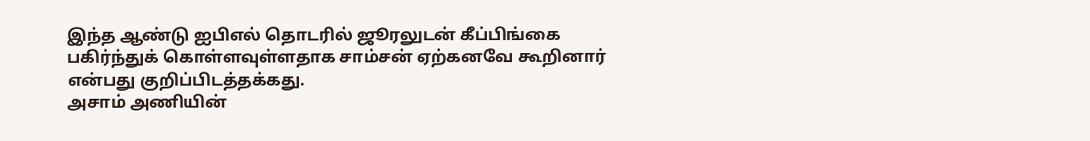இந்த ஆண்டு ஐபிஎல் தொடரில் ஜூரலுடன் கீப்பிங்கை பகிர்ந்துக் கொள்ளவுள்ளதாக சாம்சன் ஏற்கனவே கூறினார் என்பது குறிப்பிடத்தக்கது.
அசாம் அணியின்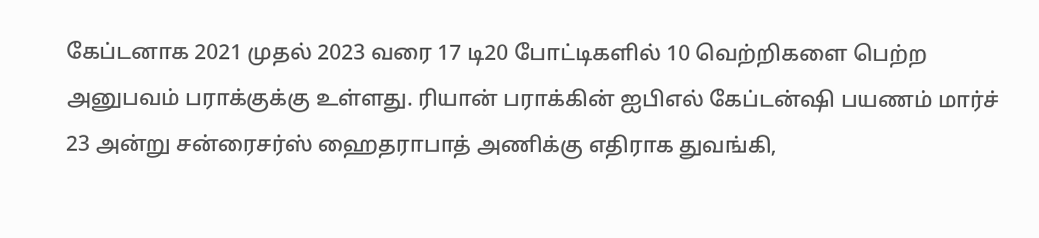கேப்டனாக 2021 முதல் 2023 வரை 17 டி20 போட்டிகளில் 10 வெற்றிகளை பெற்ற அனுபவம் பராக்குக்கு உள்ளது. ரியான் பராக்கின் ஐபிஎல் கேப்டன்ஷி பயணம் மார்ச் 23 அன்று சன்ரைசர்ஸ் ஹைதராபாத் அணிக்கு எதிராக துவங்கி,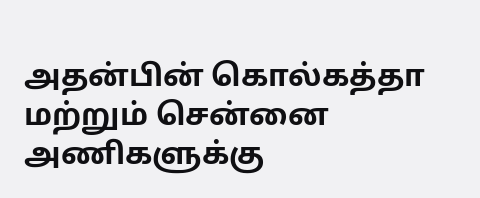அதன்பின் கொல்கத்தா மற்றும் சென்னை அணிகளுக்கு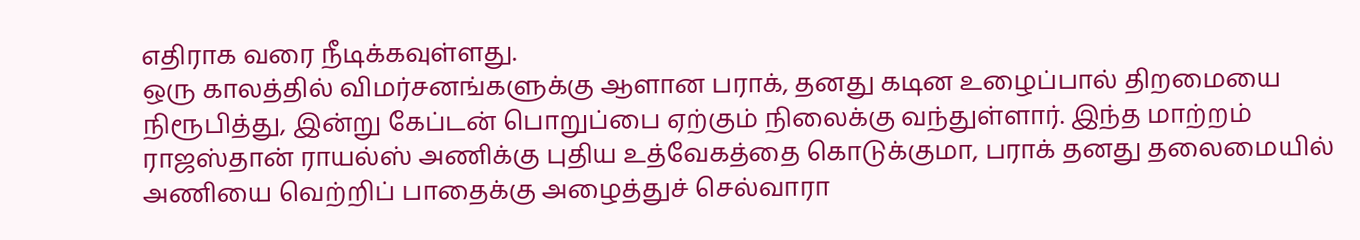எதிராக வரை நீடிக்கவுள்ளது.
ஒரு காலத்தில் விமர்சனங்களுக்கு ஆளான பராக், தனது கடின உழைப்பால் திறமையை நிரூபித்து, இன்று கேப்டன் பொறுப்பை ஏற்கும் நிலைக்கு வந்துள்ளார். இந்த மாற்றம் ராஜஸ்தான் ராயல்ஸ் அணிக்கு புதிய உத்வேகத்தை கொடுக்குமா, பராக் தனது தலைமையில் அணியை வெற்றிப் பாதைக்கு அழைத்துச் செல்வாரா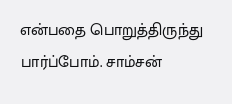என்பதை பொறுத்திருந்து பார்ப்போம். சாம்சன்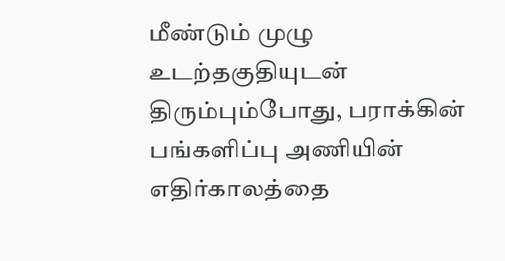மீண்டும் முழு உடற்தகுதியுடன் திரும்பும்போது, பராக்கின் பங்களிப்பு அணியின் எதிர்காலத்தை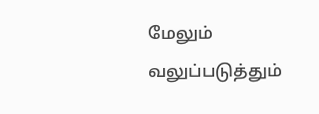மேலும் வலுப்படுத்தும்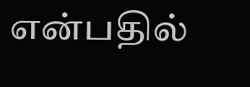என்பதில்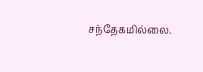சந்தேகமில்லை.